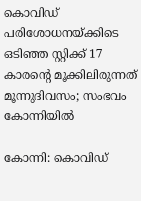കൊവിഡ് പരിശോധനയ്ക്കിടെ ഒടിഞ്ഞ സ്റ്റിക്ക് 17 കാരന്റെ മൂക്കിലിരുന്നത് മൂന്നുദിവസം; സംഭവം കോന്നിയില്‍

കോന്നി: കൊവിഡ്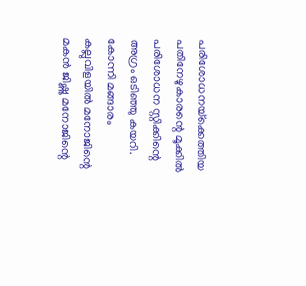പരിശോധനയ്‌ക്കെത്തിയ പതിനേഴുകാരന്റെ മൂക്കില്‍ പരിശോധന സ്റ്റിക്കിന്റെ അഗ്രം ഒടിഞ്ഞു കയറി. കോന്നി മങ്ങാരം കല്ലുവിളയില്‍ മനോജിന്റെ മകന്‍ ജിഷ്ണു മനോജിന്റെ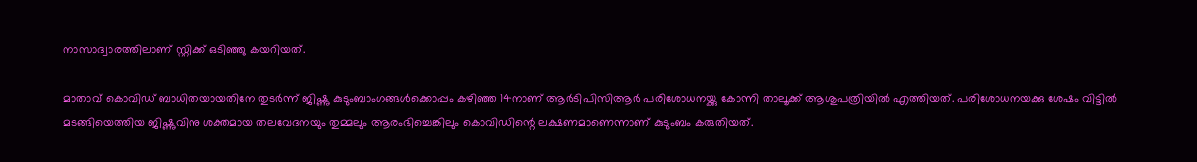നാസാദ്വാരത്തിലാണ് സ്റ്റിക്ക് ഒടിഞ്ഞു കയറിയത്.

മാതാവ് കൊവിഡ് ബാധിതയായതിനേ തുടര്‍ന്ന് ജിഷ്ണു കുടുംബാംഗങ്ങള്‍ക്കൊപ്പം കഴിഞ്ഞ 14നാണ് ആര്‍ടിപിസിആര്‍ പരിശോധനയ്ക്കു കോന്നി താലൂക്ക് ആശുപത്രിയില്‍ എത്തിയത്. പരിശോധനയക്കു ശേഷം വിട്ടില്‍ മടങ്ങിയെത്തിയ ജിഷ്ണുവിനു ശക്തമായ തലവേദനയും തുമ്മലും ആരംഭിച്ചെങ്കിലും കൊവിഡിന്റെ ലക്ഷണമാണെന്നാണ് കുടുംബം കരുതിയത്.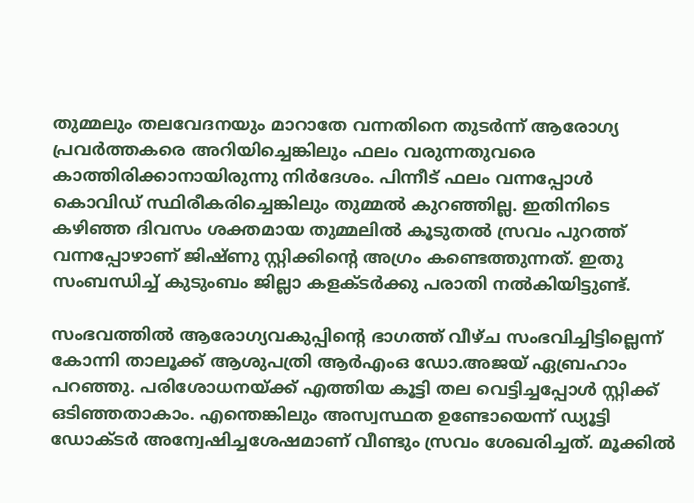തുമ്മലും തലവേദനയും മാറാതേ വന്നതിനെ തുടര്‍ന്ന് ആരോഗ്യ പ്രവര്‍ത്തകരെ അറിയിച്ചെങ്കിലും ഫലം വരുന്നതുവരെ കാത്തിരിക്കാനായിരുന്നു നിര്‍ദേശം. പിന്നീട് ഫലം വന്നപ്പോള്‍ കൊവിഡ് സ്ഥിരീകരിച്ചെങ്കിലും തുമ്മല്‍ കുറഞ്ഞില്ല. ഇതിനിടെ കഴിഞ്ഞ ദിവസം ശക്തമായ തുമ്മലില്‍ കൂടുതല്‍ സ്രവം പുറത്ത് വന്നപ്പോഴാണ് ജിഷ്ണു സ്റ്റിക്കിന്റെ അഗ്രം കണ്ടെത്തുന്നത്. ഇതു സംബന്ധിച്ച് കുടുംബം ജില്ലാ കളക്ടര്‍ക്കു പരാതി നല്‍കിയിട്ടുണ്ട്.

സംഭവത്തില്‍ ആരോഗ്യവകുപ്പിന്റെ ഭാഗത്ത് വീഴ്ച സംഭവിച്ചിട്ടില്ലെന്ന് കോന്നി താലൂക്ക് ആശുപത്രി ആര്‍എംഒ ഡോ.അജയ് ഏബ്രഹാം പറഞ്ഞു. പരിശോധനയ്ക്ക് എത്തിയ കൂട്ടി തല വെട്ടിച്ചപ്പോള്‍ സ്റ്റിക്ക് ഒടിഞ്ഞതാകാം. എന്തെങ്കിലും അസ്വസ്ഥത ഉണ്ടോയെന്ന് ഡ്യൂട്ടി ഡോക്ടര്‍ അന്വേഷിച്ചശേഷമാണ് വീണ്ടും സ്രവം ശേഖരിച്ചത്. മൂക്കില്‍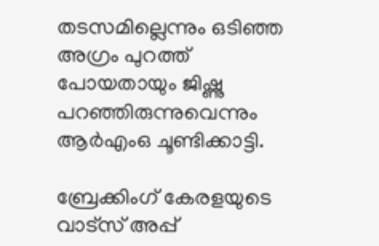തടസമില്ലെന്നും ഒടിഞ്ഞ അഗ്രം പുറത്ത് പോയതായും ജിഷ്ണു പറഞ്ഞിരുന്നുവെന്നും ആര്‍എംഒ ചൂണ്ടിക്കാട്ടി.

ബ്രേക്കിംഗ് കേരളയുടെ വാട്സ് അപ്പ്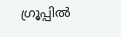ഗ്രൂപ്പിൽ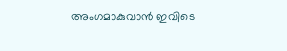അംഗമാകുവാൻ ഇവിടെ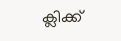ക്ലിക്ക്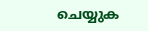ചെയ്യുക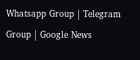Whatsapp Group | Telegram Group | Google News